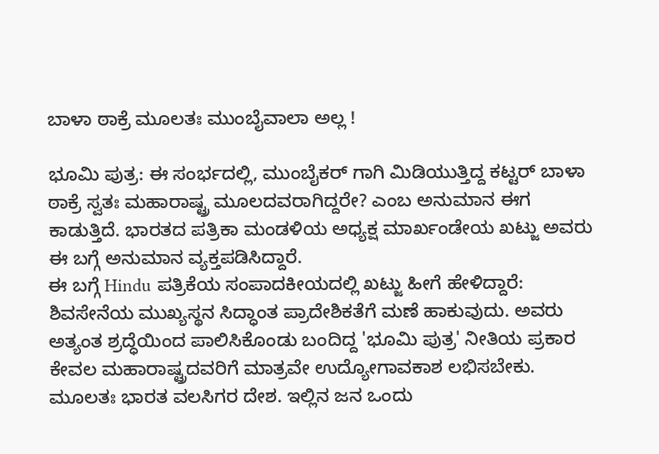ಬಾಳಾ ಠಾಕ್ರೆ ಮೂಲತಃ ಮುಂಬೈವಾಲಾ ಅಲ್ಲ !

ಭೂಮಿ ಪುತ್ರ: ಈ ಸಂರ್ಭದಲ್ಲಿ, ಮುಂಬೈಕರ್ ಗಾಗಿ ಮಿಡಿಯುತ್ತಿದ್ದ ಕಟ್ಟರ್ ಬಾಳಾ ಠಾಕ್ರೆ ಸ್ವತಃ ಮಹಾರಾಷ್ಟ್ರ ಮೂಲದವರಾಗಿದ್ದರೇ? ಎಂಬ ಅನುಮಾನ ಈಗ ಕಾಡುತ್ತಿದೆ. ಭಾರತದ ಪತ್ರಿಕಾ ಮಂಡಳಿಯ ಅಧ್ಯಕ್ಷ ಮಾರ್ಖಂಡೇಯ ಖಟ್ಜು ಅವರು ಈ ಬಗ್ಗೆ ಅನುಮಾನ ವ್ಯಕ್ತಪಡಿಸಿದ್ದಾರೆ.
ಈ ಬಗ್ಗೆ Hindu ಪತ್ರಿಕೆಯ ಸಂಪಾದಕೀಯದಲ್ಲಿ ಖಟ್ಜು ಹೀಗೆ ಹೇಳಿದ್ದಾರೆ: ಶಿವಸೇನೆಯ ಮುಖ್ಯಸ್ಥನ ಸಿದ್ಧಾಂತ ಪ್ರಾದೇಶಿಕತೆಗೆ ಮಣೆ ಹಾಕುವುದು. ಅವರು ಅತ್ಯಂತ ಶ್ರದ್ಧೆಯಿಂದ ಪಾಲಿಸಿಕೊಂಡು ಬಂದಿದ್ದ 'ಭೂಮಿ ಪುತ್ರ' ನೀತಿಯ ಪ್ರಕಾರ ಕೇವಲ ಮಹಾರಾಷ್ಟ್ರದವರಿಗೆ ಮಾತ್ರವೇ ಉದ್ಯೋಗಾವಕಾಶ ಲಭಿಸಬೇಕು.
ಮೂಲತಃ ಭಾರತ ವಲಸಿಗರ ದೇಶ. ಇಲ್ಲಿನ ಜನ ಒಂದು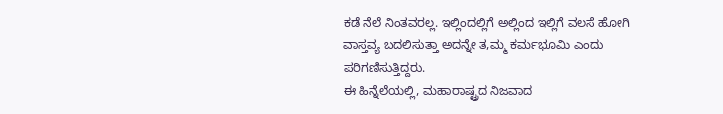ಕಡೆ ನೆಲೆ ನಿಂತವರಲ್ಲ. ಇಲ್ಲಿಂದಲ್ಲಿಗೆ ಅಲ್ಲಿಂದ ಇಲ್ಲಿಗೆ ವಲಸೆ ಹೋಗಿ ವಾಸ್ತವ್ಯ ಬದಲಿಸುತ್ತಾ ಅದನ್ನೇ ತ,ಮ್ಮ ಕರ್ಮಭೂಮಿ ಎಂದು ಪರಿಗಣಿಸುತ್ತಿದ್ದರು.
ಈ ಹಿನ್ನೆಲೆಯಲ್ಲಿ, ಮಹಾರಾಷ್ಟ್ರದ ನಿಜವಾದ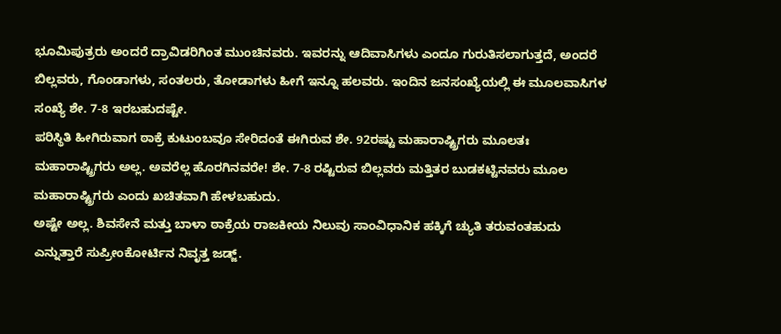ಭೂಮಿಪುತ್ರರು ಅಂದರೆ ದ್ರಾವಿಡರಿಗಿಂತ ಮುಂಚಿನವರು. ಇವರನ್ನು ಆದಿವಾಸಿಗಳು ಎಂದೂ ಗುರುತಿಸಲಾಗುತ್ತದೆ, ಅಂದರೆ ಬಿಲ್ಲವರು, ಗೊಂಡಾಗಳು, ಸಂತಲರು, ತೋಡಾಗಳು ಹೀಗೆ ಇನ್ನೂ ಹಲವರು. ಇಂದಿನ ಜನಸಂಖ್ಯೆಯಲ್ಲಿ ಈ ಮೂಲವಾಸಿಗಳ ಸಂಖ್ಯೆ ಶೇ. 7-8 ಇರಬಹುದಷ್ಟೇ.
ಪರಿಸ್ಥಿತಿ ಹೀಗಿರುವಾಗ ಠಾಕ್ರೆ ಕುಟುಂಬವೂ ಸೇರಿದಂತೆ ಈಗಿರುವ ಶೇ. 92ರಷ್ಟು ಮಹಾರಾಷ್ಟ್ರಿಗರು ಮೂಲತಃ ಮಹಾರಾಷ್ಟ್ರಿಗರು ಅಲ್ಲ. ಅವರೆಲ್ಲ ಹೊರಗಿನವರೇ! ಶೇ. 7-8 ರಷ್ಟಿರುವ ಬಿಲ್ಲವರು ಮತ್ತಿತರ ಬುಡಕಟ್ಟಿನವರು ಮೂಲ ಮಹಾರಾಷ್ಟ್ರಿಗರು ಎಂದು ಖಚಿತವಾಗಿ ಹೇಳಬಹುದು.
ಅಷ್ಟೇ ಅಲ್ಲ. ಶಿವಸೇನೆ ಮತ್ತು ಬಾಳಾ ಠಾಕ್ರೆಯ ರಾಜಕೀಯ ನಿಲುವು ಸಾಂವಿಧಾನಿಕ ಹಕ್ಕಿಗೆ ಚ್ಯುತಿ ತರುವಂತಹುದು ಎನ್ನುತ್ತಾರೆ ಸುಪ್ರೀಂಕೋರ್ಟಿನ ನಿವೃತ್ತ ಜಡ್ಜ್.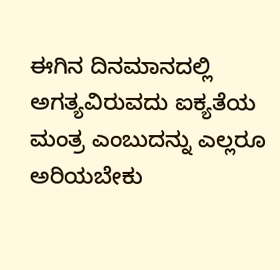ಈಗಿನ ದಿನಮಾನದಲ್ಲಿ ಅಗತ್ಯವಿರುವದು ಐಕ್ಯತೆಯ ಮಂತ್ರ ಎಂಬುದನ್ನು ಎಲ್ಲರೂ ಅರಿಯಬೇಕು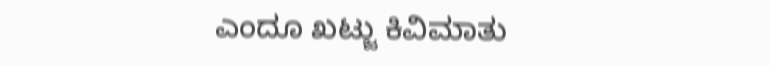ಎಂದೂ ಖಟ್ಜು ಕಿವಿಮಾತು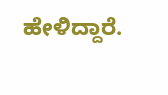ಹೇಳಿದ್ದಾರೆ.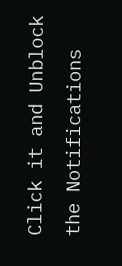Click it and Unblock the Notifications